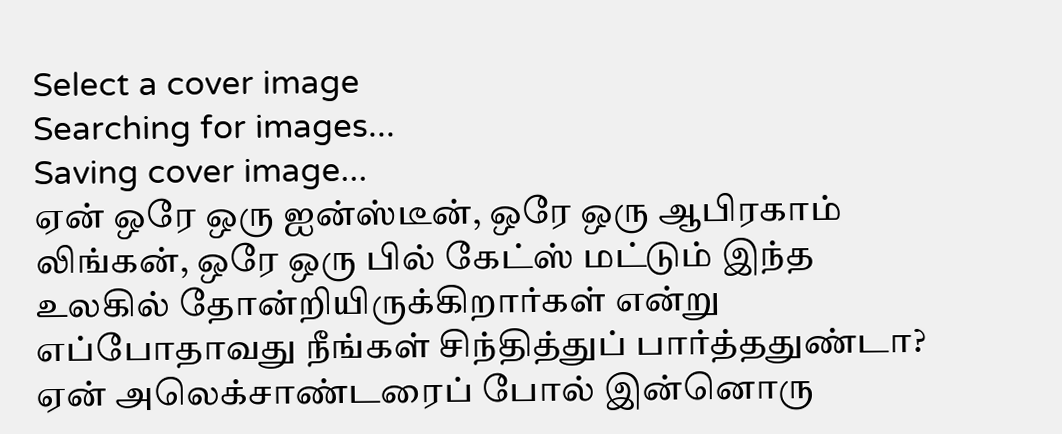Select a cover image
Searching for images...
Saving cover image...
ஏன் ஒரே ஒரு ஐன்ஸ்டீன், ஒரே ஒரு ஆபிரகாம் லிங்கன், ஒரே ஒரு பில் கேட்ஸ் மட்டும் இந்த உலகில் தோன்றியிருக்கிறார்கள் என்று எப்போதாவது நீங்கள் சிந்தித்துப் பார்த்ததுண்டா? ஏன் அலெக்சாண்டரைப் போல் இன்னொரு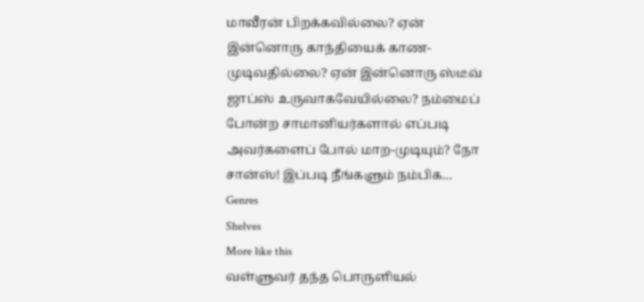மாவீரன் பிறக்கவில்லை? ஏன் இன்னொரு காந்தியைக் காண-முடிவதில்லை? ஏன் இன்னொரு ஸ்டீவ் ஜாப்ஸ் உருவாகவேயில்லை? நம்மைப் போன்ற சாமானியர்களால் எப்படி அவர்களைப் போல் மாற-முடியும்? நோ சான்ஸ்! இப்படி நீங்களும் நம்பிக…
Genres
Shelves
More like this
வள்ளுவர் தந்த பொருளியல்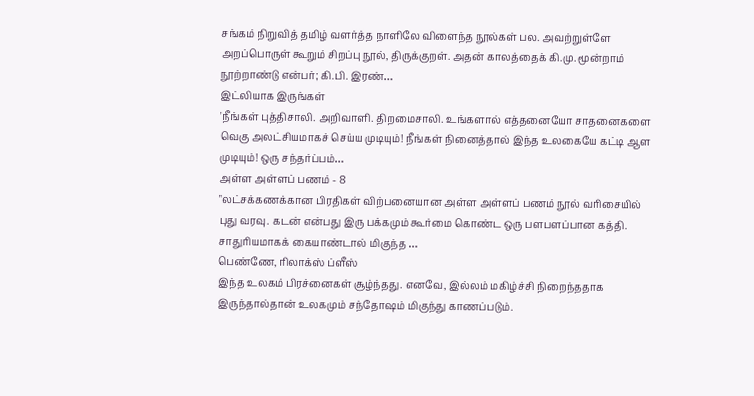சங்கம் நிறுவித் தமிழ் வளர்த்த நாளிலே விளைந்த நூல்கள் பல. அவற்றுள்ளே அறப்பொருள் கூறும் சிறப்பு நூல், திருக்குறள். அதன் காலத்தைக் கி.மு. மூன்றாம் நூற்றாண்டு என்பர்; கி.பி. இரண்…
இட்லியாக இருங்கள்
'நீங்கள் புத்திசாலி. அறிவாளி. திறமைசாலி. உங்களால் எத்தனையோ சாதனைகளை வெகு அலட்சியமாகச் செய்ய முடியும்! நீங்கள் நினைத்தால் இந்த உலகையே கட்டி ஆள முடியும்! ஒரு சந்தர்ப்பம்…
அள்ள அள்ளப் பணம் - 8
"லட்சக்கணக்கான பிரதிகள் விற்பனையான அள்ள அள்ளப் பணம் நூல் வரிசையில் புது வரவு. கடன் என்பது இரு பக்கமும் கூர்மை கொண்ட ஒரு பளபளப்பான கத்தி. சாதுரியமாகக் கையாண்டால் மிகுந்த …
பெண்ணே, ரிலாக்ஸ் ப்ளீஸ்
இந்த உலகம் பிரச்னைகள் சூழ்ந்தது. எனவே, இல்லம் மகிழ்ச்சி நிறைந்ததாக இருந்தால்தான் உலகமும் சந்தோஷம் மிகுந்து காணப்படும்.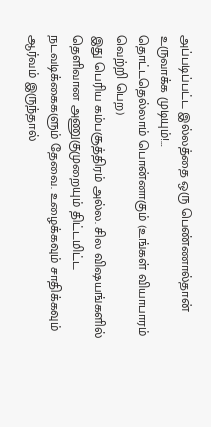அப்படிப்பட்ட இல்லத்தை ஒரு பெண்ணால்தான் உருவாக்க முடியும்!…
தொட்டதெல்லாம் பொன்னாகும் (உங்கள் வியாபாரம் வெற்றி பெற)
இது பெரிய கம்பசூத்திரம் அல்ல. சில விஷயங்களில் தெளிவான அணுகுமுறையும் திட்டமிட்ட நடவடிக்கைகளும் தேவை. உழைக்கவும் சாதிக்கவும் ஆர்வம் இருந்தால்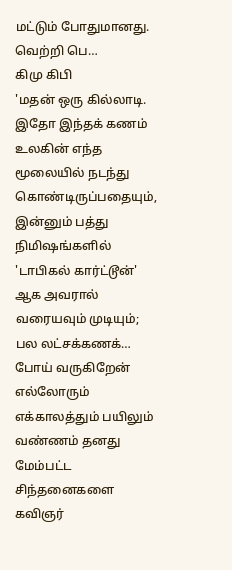மட்டும் போதுமானது. வெற்றி பெ…
கிமு கிபி
'மதன் ஒரு கில்லாடி. இதோ இந்தக் கணம் உலகின் எந்த மூலையில் நடந்து கொண்டிருப்பதையும், இன்னும் பத்து நிமிஷங்களில் 'டாபிகல் கார்ட்டூன்' ஆக அவரால் வரையவும் முடியும்; பல லட்சக்கணக்…
போய் வருகிறேன்
எல்லோரும் எக்காலத்தும் பயிலும் வண்ணம் தனது மேம்பட்ட சிந்தனைகளை கவிஞர்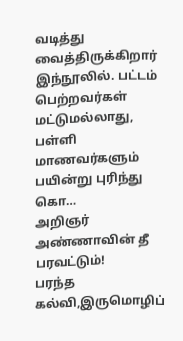வடித்து வைத்திருக்கிறார் இந்நூலில். பட்டம் பெற்றவர்கள் மட்டுமல்லாது, பள்ளி மாணவர்களும் பயின்று புரிந்து கொ…
அறிஞர் அண்ணாவின் தீ பரவட்டும்!
பரந்த கல்வி,இருமொழிப்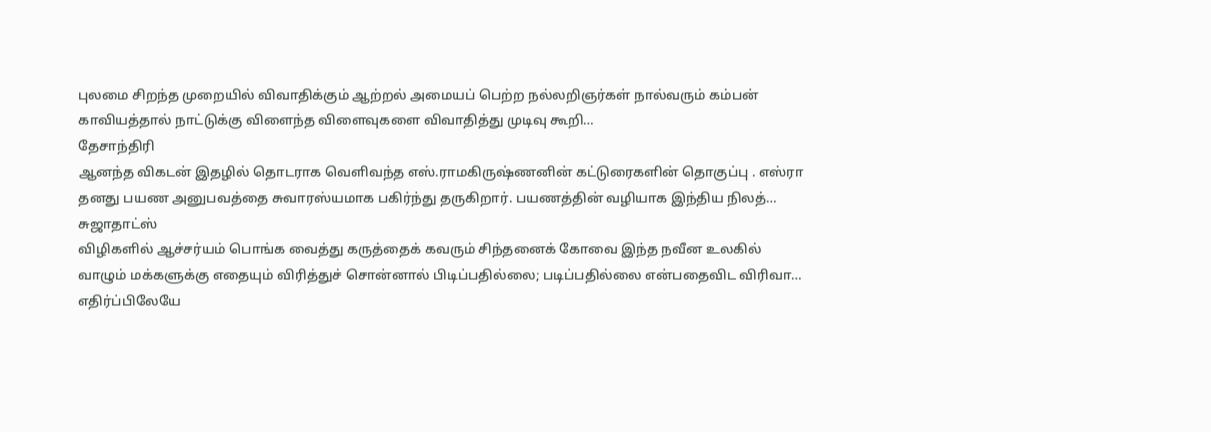புலமை சிறந்த முறையில் விவாதிக்கும் ஆற்றல் அமையப் பெற்ற நல்லறிஞர்கள் நால்வரும் கம்பன் காவியத்தால் நாட்டுக்கு விளைந்த விளைவுகளை விவாதித்து முடிவு கூறி…
தேசாந்திரி
ஆனந்த விகடன் இதழில் தொடராக வெளிவந்த எஸ்.ராமகிருஷ்ணனின் கட்டுரைகளின் தொகுப்பு . எஸ்ரா தனது பயண அனுபவத்தை சுவாரஸ்யமாக பகிர்ந்து தருகிறார். பயணத்தின் வழியாக இந்திய நிலத்…
சுஜாதாட்ஸ்
விழிகளில் ஆச்சர்யம் பொங்க வைத்து கருத்தைக் கவரும் சிந்தனைக் கோவை இந்த நவீன உலகில் வாழும் மக்களுக்கு எதையும் விரித்துச் சொன்னால் பிடிப்பதில்லை; படிப்பதில்லை என்பதைவிட விரிவா…
எதிர்ப்பிலேயே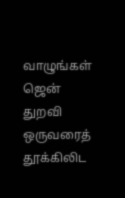வாழுங்கள்
ஜென் துறவி ஒருவரைத் தூக்கிலிட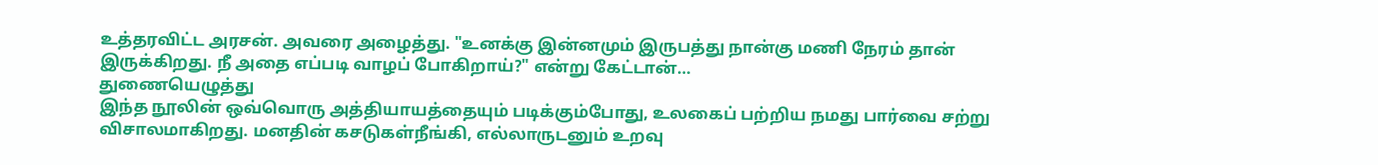உத்தரவிட்ட அரசன். அவரை அழைத்து. "உனக்கு இன்னமும் இருபத்து நான்கு மணி நேரம் தான் இருக்கிறது. நீ அதை எப்படி வாழப் போகிறாய்?" என்று கேட்டான்…
துணையெழுத்து
இந்த நூலின் ஒவ்வொரு அத்தியாயத்தையும் படிக்கும்போது, உலகைப் பற்றிய நமது பார்வை சற்று விசாலமாகிறது. மனதின் கசடுகள்நீங்கி, எல்லாருடனும் உறவு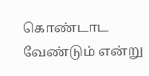கொண்டாட வேண்டும் என்று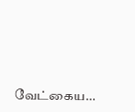வேட்கைய…